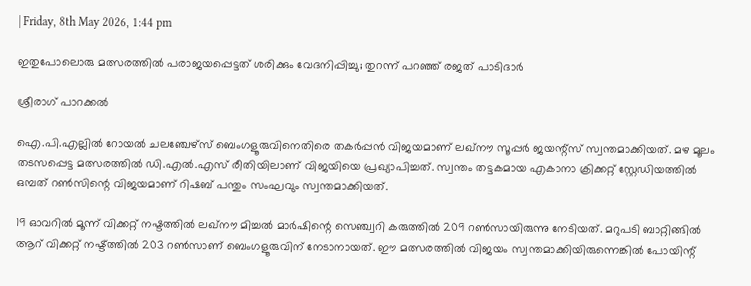| Friday, 8th May 2026, 1:44 pm

ഇതുപോലൊരു മത്സരത്തില്‍ പരാജയപ്പെട്ടത് ശരിക്കും വേദനിപ്പിച്ചു; തുറന്ന് പറഞ്ഞ് രജത് പാടിദാര്‍

ശ്രീരാഗ് പാറക്കല്‍

ഐ.പി.എല്ലില്‍ റോയല്‍ ചലഞ്ചേഴ്‌സ് ബെംഗളൂരുവിനെതിരെ തകര്‍പ്പന്‍ വിജയമാണ് ലഖ്‌നൗ സൂപ്പര്‍ ജയന്റ്‌സ് സ്വന്തമാക്കിയത്. മഴ മൂലം തടസപ്പെട്ട മത്സരത്തില്‍ ഡി.എല്‍.എസ് രീതിയിലാണ് വിജയിയെ പ്രഖ്യാപിച്ചത്. സ്വന്തം തട്ടകമായ എകാനാ ക്രിക്കറ്റ് സ്റ്റേഡിയത്തില്‍ ഒമ്പത് റണ്‍സിന്റെ വിജയമാണ് റിഷബ് പന്തും സംഘവും സ്വന്തമാക്കിയത്.

19 ഓവറില്‍ മൂന്ന് വിക്കറ്റ് നഷ്ടത്തില്‍ ലഖ്‌നൗ മിച്ചല്‍ മാര്‍ഷിന്റെ സെഞ്ച്വറി കരുത്തില്‍ 209 റണ്‍സായിരുന്നു നേടിയത്. മറുപടി ബാറ്റിങ്ങില്‍ ആറ് വിക്കറ്റ് നഷ്ട്ത്തില്‍ 203 റണ്‍സാണ് ബെംഗളൂരുവിന് നേടാനായത്. ഈ മത്സരത്തില്‍ വിജയം സ്വന്തമാക്കിയിരുന്നെങ്കില്‍ പോയിന്റ്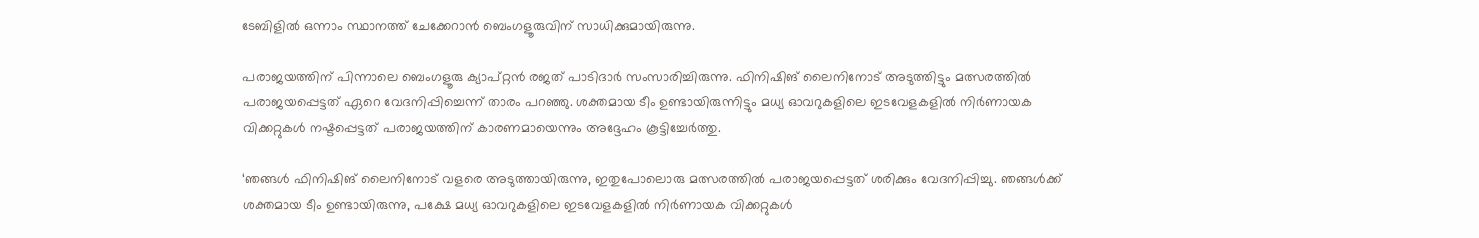ടേബിളില്‍ ഒന്നാം സ്ഥാനത്ത് ചേക്കേറാന്‍ ബെംഗളൂരുവിന് സാധിക്കുമായിരുന്നു.

പരാജയത്തിന് പിന്നാലെ ബെംഗളൂരു ക്യാപ്റ്റന്‍ രജത് പാടിദാര്‍ സംസാരിച്ചിരുന്നു. ഫിനിഷിങ് ലൈനിനോട് അടുത്തിട്ടും മത്സരത്തില്‍ പരാജയപ്പെട്ടത് ഏറെ വേദനിപ്പിച്ചെന്ന് താരം പറഞ്ഞു. ശക്തമായ ടീം ഉണ്ടായിരുന്നിട്ടും മധ്യ ഓവറുകളിലെ ഇടവേളകളില്‍ നിര്‍ണായക വിക്കറ്റുകള്‍ നഷ്ടപ്പെട്ടത് പരാജയത്തിന് കാരണമായെന്നും അദ്ദേഹം കൂട്ടിച്ചേര്‍ത്തു.

‘ഞങ്ങള്‍ ഫിനിഷിങ് ലൈനിനോട് വളരെ അടുത്തായിരുന്നു, ഇതുപോലൊരു മത്സരത്തില്‍ പരാജയപ്പെട്ടത് ശരിക്കും വേദനിപ്പിച്ചു. ഞങ്ങള്‍ക്ക് ശക്തമായ ടീം ഉണ്ടായിരുന്നു, പക്ഷേ മധ്യ ഓവറുകളിലെ ഇടവേളകളില്‍ നിര്‍ണായക വിക്കറ്റുകള്‍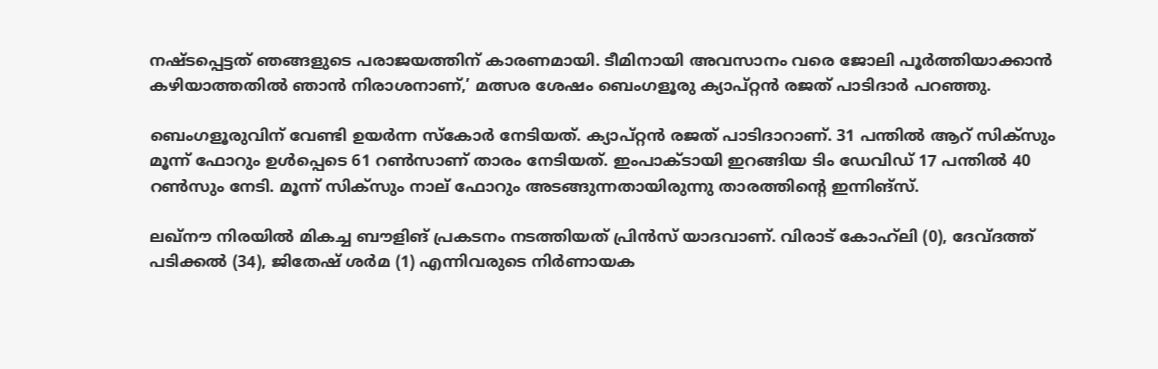നഷ്ടപ്പെട്ടത് ഞങ്ങളുടെ പരാജയത്തിന് കാരണമായി. ടീമിനായി അവസാനം വരെ ജോലി പൂര്‍ത്തിയാക്കാന്‍ കഴിയാത്തതില്‍ ഞാന്‍ നിരാശനാണ്,’ മത്സര ശേഷം ബെംഗളൂരു ക്യാപ്റ്റന്‍ രജത് പാടിദാര്‍ പറഞ്ഞു.

ബെംഗളൂരുവിന് വേണ്ടി ഉയര്‍ന്ന സ്‌കോര്‍ നേടിയത്. ക്യാപ്റ്റന്‍ രജത് പാടിദാറാണ്. 31 പന്തില്‍ ആറ് സിക്‌സും മൂന്ന് ഫോറും ഉള്‍പ്പെടെ 61 റണ്‍സാണ് താരം നേടിയത്. ഇംപാക്ടായി ഇറങ്ങിയ ടിം ഡേവിഡ് 17 പന്തില്‍ 40 റണ്‍സും നേടി. മൂന്ന് സിക്‌സും നാല് ഫോറും അടങ്ങുന്നതായിരുന്നു താരത്തിന്റെ ഇന്നിങ്‌സ്.

ലഖ്‌നൗ നിരയില്‍ മികച്ച ബൗളിങ് പ്രകടനം നടത്തിയത് പ്രിന്‍സ് യാദവാണ്. വിരാട് കോഹ്‌ലി (0), ദേവ്ദത്ത് പടിക്കല്‍ (34), ജിതേഷ് ശര്‍മ (1) എന്നിവരുടെ നിര്‍ണായക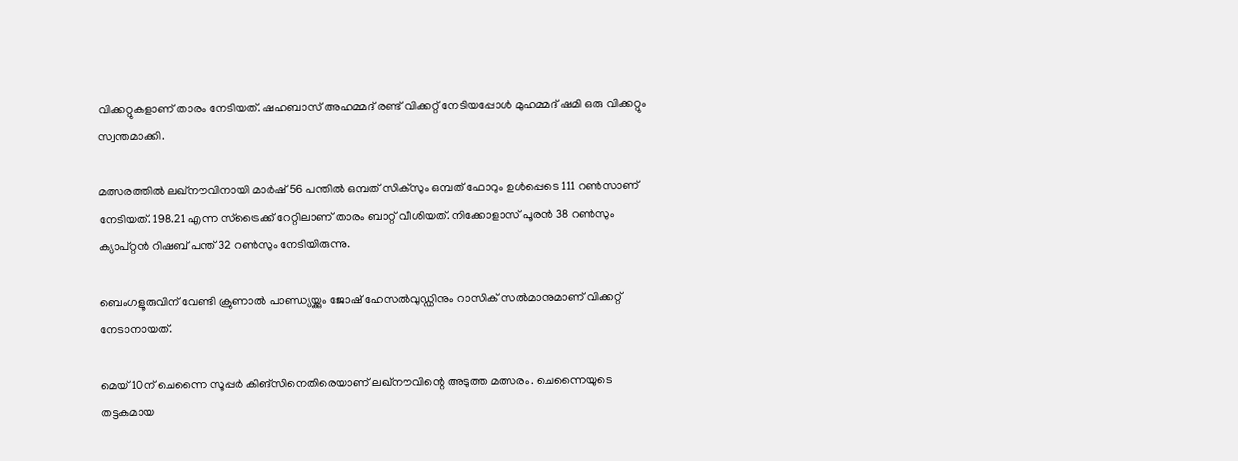വിക്കറ്റുകളാണ് താരം നേടിയത്. ഷഹബാസ് അഹമ്മദ് രണ്ട് വിക്കറ്റ് നേടിയപ്പോള്‍ മുഹമ്മദ് ഷമി ഒരു വിക്കറ്റും സ്വന്തമാക്കി.

മത്സരത്തില്‍ ലഖ്‌നൗവിനായി മാര്‍ഷ് 56 പന്തില്‍ ഒമ്പത് സിക്‌സും ഒമ്പത് ഫോറും ഉള്‍പ്പെടെ 111 റണ്‍സാണ് നേടിയത്. 198.21 എന്ന സ്‌ട്രൈക്ക് റേറ്റിലാണ് താരം ബാറ്റ് വീശിയത്. നിക്കോളാസ് പൂരന്‍ 38 റണ്‍സും ക്യാപ്റ്റന്‍ റിഷബ് പന്ത് 32 റണ്‍സും നേടിയിരുന്നു.

ബെംഗളൂരുവിന് വേണ്ടി ക്രുണാല്‍ പാണ്ഡ്യയ്ക്കും ജോഷ് ഹേസല്‍വുഡ്ഡിനും റാസിക് സല്‍മാനുമാണ് വിക്കറ്റ് നേടാനായത്.

മെയ് 10ന് ചെന്നൈ സൂപ്പര്‍ കിങ്‌സിനെതിരെയാണ് ലഖ്‌നൗവിന്റെ അടുത്ത മത്സരം. ചെന്നൈയുടെ തട്ടകമായ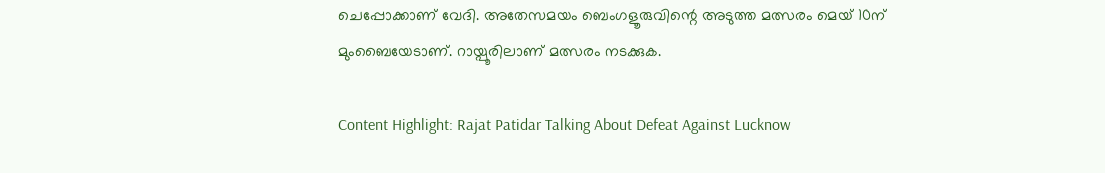ചെപ്പോക്കാണ് വേദി. അതേസമയം ബെംഗളൂരുവിന്റെ അടുത്ത മത്സരം മെയ് 10ന് മുംബൈയേടാണ്. റായ്പൂരിലാണ് മത്സരം നടക്കുക.

Content Highlight: Rajat Patidar Talking About Defeat Against Lucknow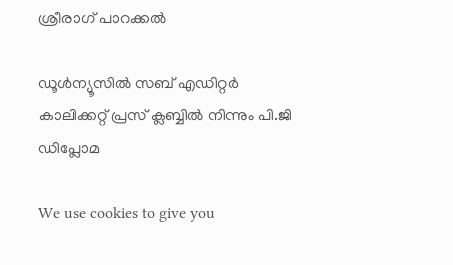ശ്രീരാഗ് പാറക്കല്‍

ഡൂള്‍ന്യൂസില്‍ സബ് എഡിറ്റര്‍ കാലിക്കറ്റ് പ്രസ് ക്ലബ്ബില്‍ നിന്നും പി.ജി ഡിപ്ലോമ

We use cookies to give you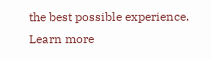the best possible experience. Learn more